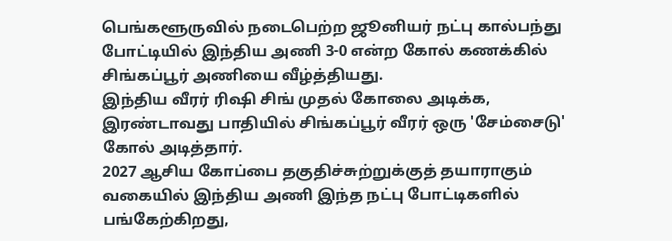பெங்களூருவில் நடைபெற்ற ஜூனியர் நட்பு கால்பந்து போட்டியில் இந்திய அணி 3-0 என்ற கோல் கணக்கில் சிங்கப்பூர் அணியை வீழ்த்தியது.
இந்திய வீரர் ரிஷி சிங் முதல் கோலை அடிக்க, இரண்டாவது பாதியில் சிங்கப்பூர் வீரர் ஒரு 'சேம்சைடு' கோல் அடித்தார்.
2027 ஆசிய கோப்பை தகுதிச்சுற்றுக்குத் தயாராகும் வகையில் இந்திய அணி இந்த நட்பு போட்டிகளில் பங்கேற்கிறது,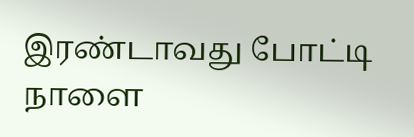இரண்டாவது போட்டி நாளை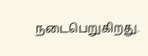நடைபெறுகிறது.